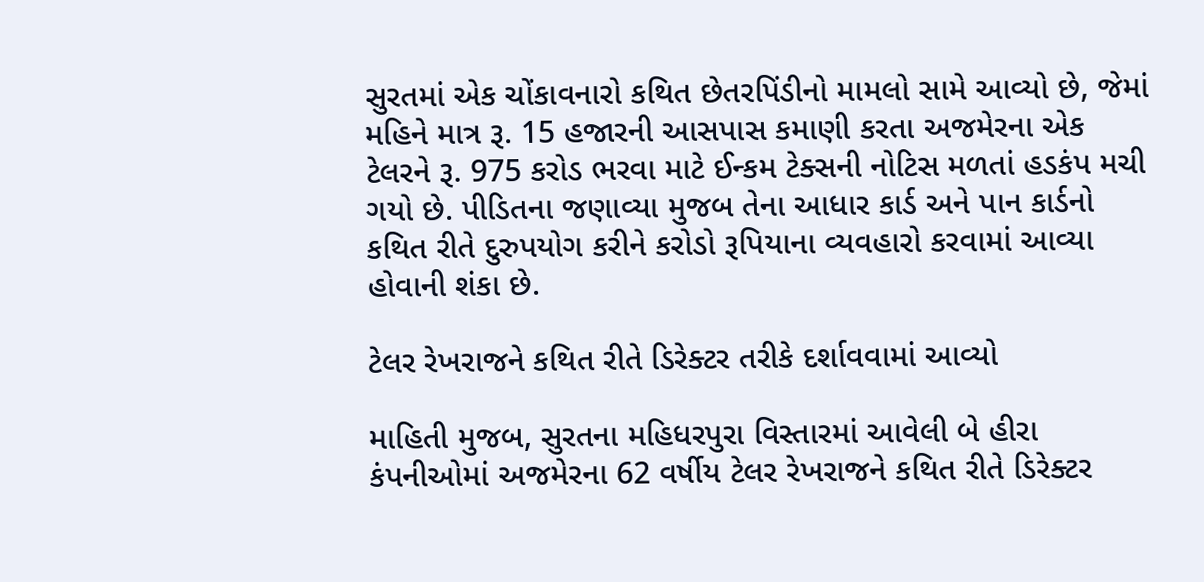સુરતમાં એક ચોંકાવનારો કથિત છેતરપિંડીનો મામલો સામે આવ્યો છે, જેમાં મહિને માત્ર રૂ. 15 હજારની આસપાસ કમાણી કરતા અજમેરના એક ટેલરને રૂ. 975 કરોડ ભરવા માટે ઈન્કમ ટેક્સની નોટિસ મળતાં હડકંપ મચી ગયો છે. પીડિતના જણાવ્યા મુજબ તેના આધાર કાર્ડ અને પાન કાર્ડનો કથિત રીતે દુરુપયોગ કરીને કરોડો રૂપિયાના વ્યવહારો કરવામાં આવ્યા હોવાની શંકા છે.

ટેલર રેખરાજને કથિત રીતે ડિરેક્ટર તરીકે દર્શાવવામાં આવ્યો

માહિતી મુજબ, સુરતના મહિધરપુરા વિસ્તારમાં આવેલી બે હીરા કંપનીઓમાં અજમેરના 62 વર્ષીય ટેલર રેખરાજને કથિત રીતે ડિરેક્ટર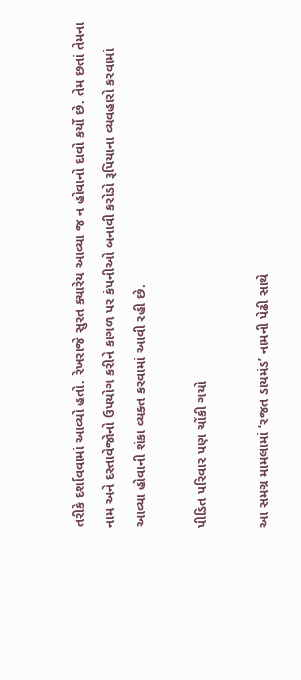તરીકે દર્શાવવામાં આવ્યો હતો. રેખરાજે સુરત ક્યારેય આવ્યા જ ન હોવાનો દાવો કર્યો છે. તેમ છતાં તેમના નામ અને દસ્તાવેજોનો ઉપયોગ કરીને કાગળ પર કંપનીઓ બનાવી કરોડો રૂપિયાના વ્યવહારો કરવામાં આવ્યા હોવાની શંકા વ્યક્ત કરવામાં આવી રહી છે.

પીડિત પરિવાર પણ ચોંકી ગયો

આ સમગ્ર મામલામાં ‘રજત ડાયમંડ’ નામની પેઢી સાથે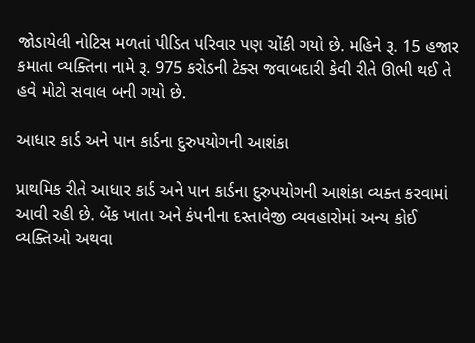જોડાયેલી નોટિસ મળતાં પીડિત પરિવાર પણ ચોંકી ગયો છે. મહિને રૂ. 15 હજાર કમાતા વ્યક્તિના નામે રૂ. 975 કરોડની ટેક્સ જવાબદારી કેવી રીતે ઊભી થઈ તે હવે મોટો સવાલ બની ગયો છે.

આધાર કાર્ડ અને પાન કાર્ડના દુરુપયોગની આશંકા

પ્રાથમિક રીતે આધાર કાર્ડ અને પાન કાર્ડના દુરુપયોગની આશંકા વ્યક્ત કરવામાં આવી રહી છે. બેંક ખાતા અને કંપનીના દસ્તાવેજી વ્યવહારોમાં અન્ય કોઈ વ્યક્તિઓ અથવા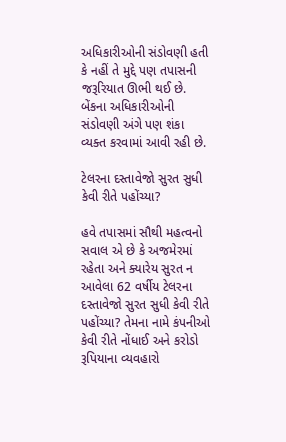અધિકારીઓની સંડોવણી હતી કે નહીં તે મુદ્દે પણ તપાસની જરૂરિયાત ઊભી થઈ છે. બેંકના અધિકારીઓની સંડોવણી અંગે પણ શંકા વ્યક્ત કરવામાં આવી રહી છે.

ટેલરના દસ્તાવેજો સુરત સુધી કેવી રીતે પહોંચ્યા?

હવે તપાસમાં સૌથી મહત્વનો સવાલ એ છે કે અજમેરમાં રહેતા અને ક્યારેય સુરત ન આવેલા 62 વર્ષીય ટેલરના દસ્તાવેજો સુરત સુધી કેવી રીતે પહોંચ્યા? તેમના નામે કંપનીઓ કેવી રીતે નોંધાઈ અને કરોડો રૂપિયાના વ્યવહારો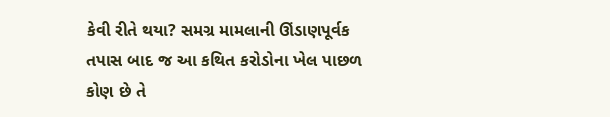કેવી રીતે થયા? સમગ્ર મામલાની ઊંડાણપૂર્વક તપાસ બાદ જ આ કથિત કરોડોના ખેલ પાછળ કોણ છે તે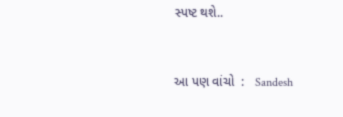સ્પષ્ટ થશે..


આ પણ વાંચો  :   Sandesh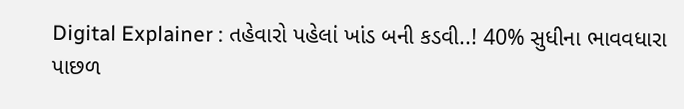Digital Explainer : તહેવારો પહેલાં ખાંડ બની કડવી..! 40% સુધીના ભાવવધારા પાછળ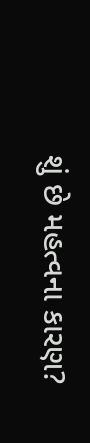શું છે મહત્વના કારણ?